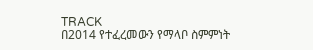TRACK
በ2014 የተፈረመውን የማላቦ ስምምነት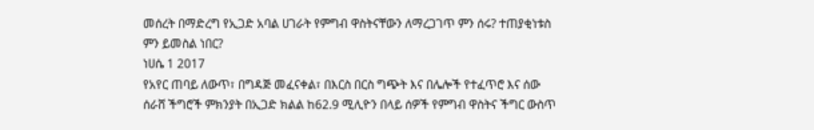መሰረት በማድረግ የኢጋድ አባል ሀገራት የምግብ ዋስትናቸውን ለማረጋገጥ ምን ሰሩ? ተጠያቂነቱስ ምን ይመስል ነበር?
ነሀሴ 1 2017
የአየር ጠባይ ለውጥ፣ በግዳጅ መፈናቀል፣ በእርስ በርስ ግጭት እና በሌሎች የተፈጥሮ እና ሰው ሰራሸ ችግሮች ምክንያት በኢጋድ ክልል ከ62.9 ሚሊዮን በላይ ሰዎች የምግብ ዋስትና ችግር ውስጥ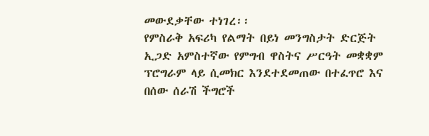መውደቃቸው ተነገረ፡፡
የምስራቅ አፍሪካ የልማት በይነ መንግስታት ድርጅት ኢጋድ አምስተኛው የምግብ ዋስትና ሥርዓት መቋቋም ፕሮግራም ላይ ሲመክር እንደተደመጠው በተፈጥሮ እና በሰው ሰራሽ ችግሮች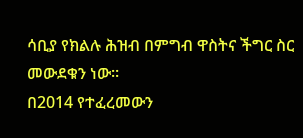ሳቢያ የክልሉ ሕዝብ በምግብ ዋስትና ችግር ስር መውደቁን ነው፡፡
በ2014 የተፈረመውን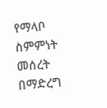የማላቦ ስምምነት መሰረት በማድረግ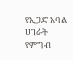የኢጋድ አባል ሀገራት የምግብ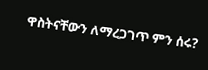ዋስትናቸውን ለማረጋገጥ ምን ሰሩ?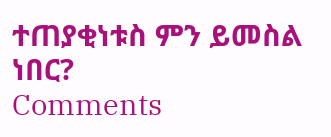ተጠያቂነቱስ ምን ይመስል ነበር?
Comments